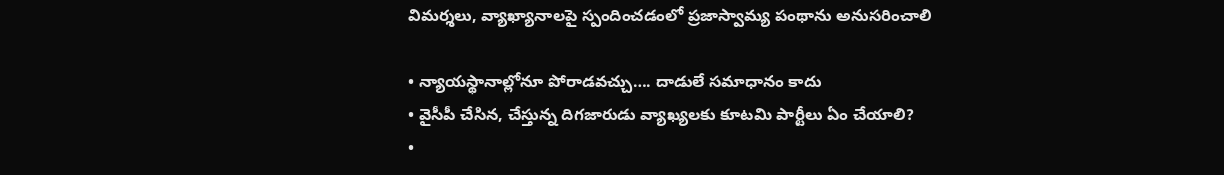విమర్శలు, వ్యాఖ్యానాలపై స్పందించడంలో ప్రజాస్వామ్య పంథాను అనుసరించాలి

• న్యాయస్థానాల్లోనూ పోరాడవచ్చు…. దాడులే సమాధానం కాదు
• వైసీపీ చేసిన, చేస్తున్న దిగజారుడు వ్యాఖ్యలకు కూటమి పార్టీలు ఏం చేయాలి?
•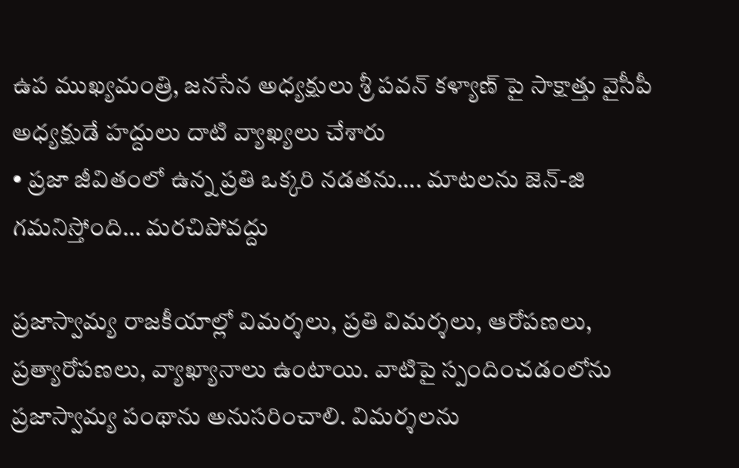ఉప ముఖ్యమంత్రి, జనసేన అధ్యక్షులు శ్రీ పవన్ కళ్యాణ్ పై సాక్షాత్తు వైసీపీ అధ్యక్షుడే హద్దులు దాటి వ్యాఖ్యలు చేశారు
• ప్రజా జీవితంలో ఉన్న ప్రతి ఒక్కరి నడతను…. మాటలను జెన్-జి గమనిస్తోంది… మరచిపోవద్దు

ప్రజాస్వామ్య రాజకీయాల్లో విమర్శలు, ప్రతి విమర్శలు, ఆరోపణలు, ప్రత్యారోపణలు, వ్యాఖ్యానాలు ఉంటాయి. వాటిపై స్పందించడంలోను ప్రజాస్వామ్య పంథాను అనుసరించాలి. విమర్శలను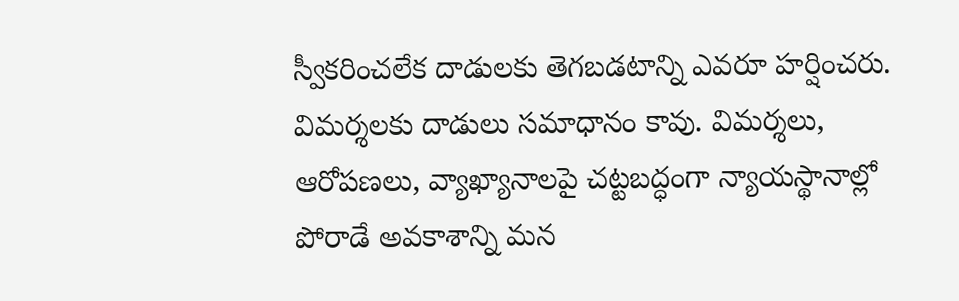స్వీకరించలేక దాడులకు తెగబడటాన్ని ఎవరూ హర్షించరు. విమర్శలకు దాడులు సమాధానం కావు. విమర్శలు, ఆరోపణలు, వ్యాఖ్యానాలపై చట్టబద్ధంగా న్యాయస్థానాల్లో పోరాడే అవకాశాన్ని మన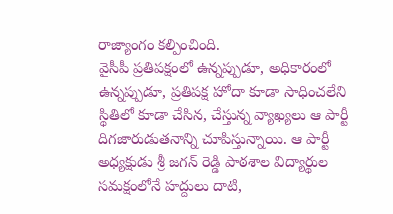రాజ్యాంగం కల్పించింది.
వైసీపీ ప్రతిపక్షంలో ఉన్నప్పుడూ, అధికారంలో ఉన్నప్పుడూ, ప్రతిపక్ష హోదా కూడా సాధించలేని స్థితిలో కూడా చేసిన, చేస్తున్న వ్యాఖ్యలు ఆ పార్టీ దిగజారుడుతనాన్ని చూపిస్తున్నాయి. ఆ పార్టీ అధ్యక్షుడు శ్రీ జగన్ రెడ్డి పాఠశాల విద్యార్థుల సమక్షంలోనే హద్దులు దాటి,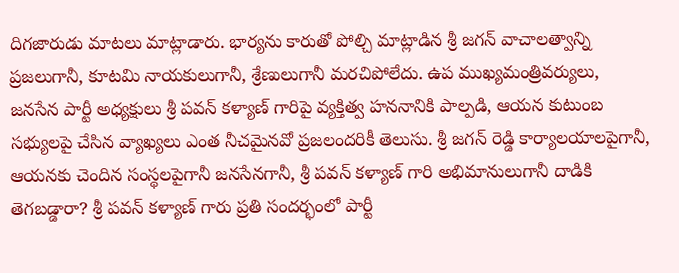దిగజారుడు మాటలు మాట్లాడారు. భార్యను కారుతో పోల్చి మాట్లాడిన శ్రీ జగన్ వాచాలత్వాన్ని ప్రజలుగానీ, కూటమి నాయకులుగానీ, శ్రేణులుగానీ మరచిపోలేదు. ఉప ముఖ్యమంత్రివర్యులు, జనసేన పార్టీ అధ్యక్షులు శ్రీ పవన్ కళ్యాణ్ గారిపై వ్యక్తిత్వ హననానికి పాల్పడి, ఆయన కుటుంబ సభ్యులపై చేసిన వ్యాఖ్యలు ఎంత నీచమైనవో ప్రజలందరికీ తెలుసు. శ్రీ జగన్ రెడ్డి కార్యాలయాలపైగానీ, ఆయనకు చెందిన సంస్థలపైగానీ జనసేనగానీ, శ్రీ పవన్ కళ్యాణ్ గారి అభిమానులుగానీ దాడికి తెగబడ్డారా? శ్రీ పవన్ కళ్యాణ్ గారు ప్రతి సందర్భంలో పార్టీ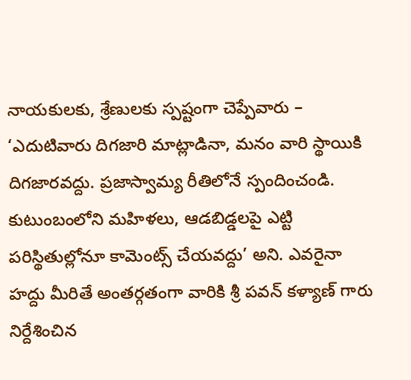నాయకులకు, శ్రేణులకు స్పష్టంగా చెప్పేవారు – ‘ఎదుటివారు దిగజారి మాట్లాడినా, మనం వారి స్థాయికి దిగజారవద్దు. ప్రజాస్వామ్య రీతిలోనే స్పందించండి. కుటుంబంలోని మహిళలు, ఆడబిడ్డలపై ఎట్టి పరిస్థితుల్లోనూ కామెంట్స్ చేయవద్దు’ అని. ఎవరైనా హద్దు మీరితే అంతర్గతంగా వారికి శ్రీ పవన్ కళ్యాణ్ గారు నిర్దేశించిన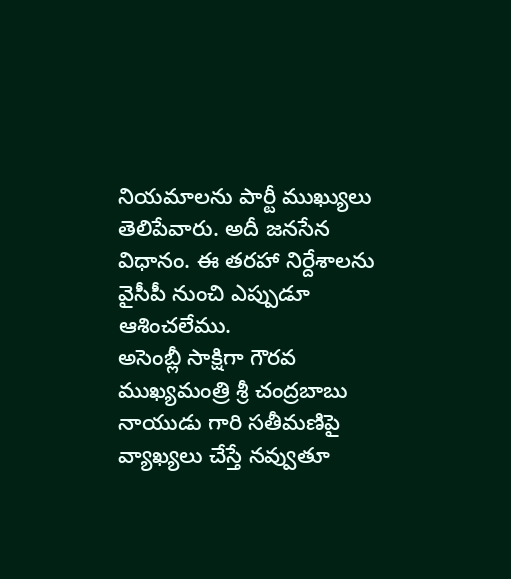నియమాలను పార్టీ ముఖ్యులు తెలిపేవారు. అదీ జనసేన విధానం. ఈ తరహా నిర్దేశాలను వైసీపీ నుంచి ఎప్పుడూ ఆశించలేము.
అసెంబ్లీ సాక్షిగా గౌరవ ముఖ్యమంత్రి శ్రీ చంద్రబాబు నాయుడు గారి సతీమణిపై వ్యాఖ్యలు చేస్తే నవ్వుతూ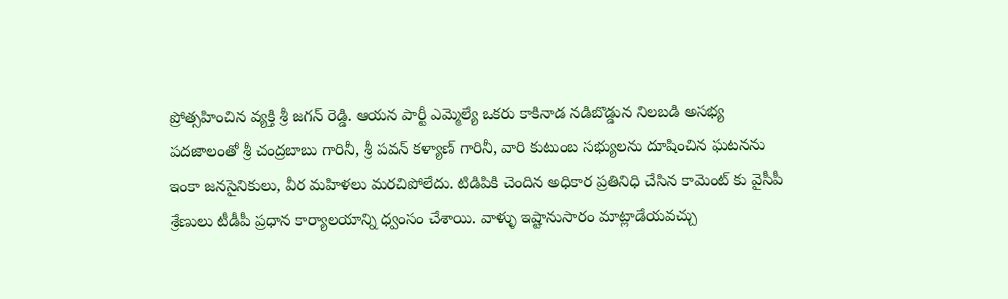ప్రోత్సహించిన వ్యక్తి శ్రీ జగన్ రెడ్డి. ఆయన పార్టీ ఎమ్మెల్యే ఒకరు కాకినాడ నడిబొడ్డున నిలబడి అసభ్య పదజాలంతో శ్రీ చంద్రబాబు గారినీ, శ్రీ పవన్ కళ్యాణ్ గారినీ, వారి కుటుంబ సభ్యులను దూషించిన ఘటనను ఇంకా జనసైనికులు, వీర మహిళలు మరచిపోలేదు. టిడిపికి చెందిన అధికార ప్రతినిధి చేసిన కామెంట్ కు వైసీపీ శ్రేణులు టీడీపీ ప్రధాన కార్యాలయాన్ని ధ్వంసం చేశాయి. వాళ్ళు ఇష్టానుసారం మాట్లాడేయవచ్చు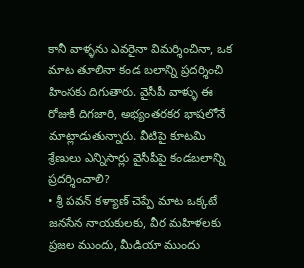కానీ వాళ్ళను ఎవరైనా విమర్శించినా, ఒక మాట తూలినా కండ బలాన్ని ప్రదర్శించి హింసకు దిగుతారు. వైసీపీ వాళ్ళు ఈ రోజుకీ దిగజారి, అభ్యంతరకర భాషలోనే మాట్లాడుతున్నారు. వీటిపై కూటమి శ్రేణులు ఎన్నిసార్లు వైసీపీపై కండబలాన్ని ప్రదర్శించాలి?
• శ్రీ పవన్ కళ్యాణ్ చెప్పే మాట ఒక్కటే
జనసేన నాయకులకు, వీర మహిళలకు ప్రజల ముందు, మీడియా ముందు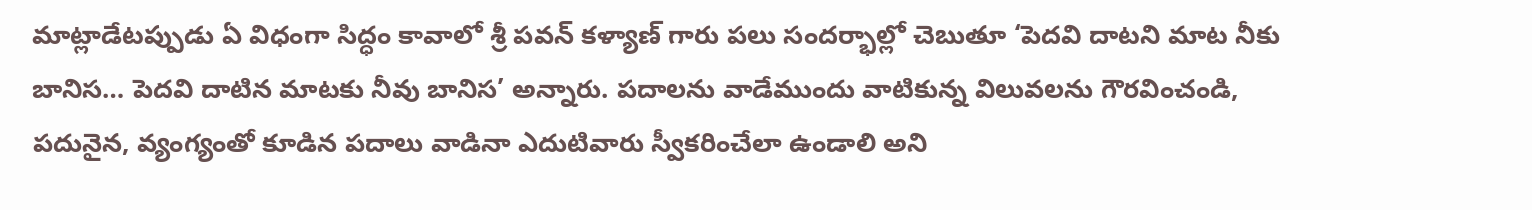మాట్లాడేటప్పుడు ఏ విధంగా సిద్ధం కావాలో శ్రీ పవన్ కళ్యాణ్ గారు పలు సందర్భాల్లో చెబుతూ ‘పెదవి దాటని మాట నీకు బానిస… పెదవి దాటిన మాటకు నీవు బానిస’ అన్నారు. పదాలను వాడేముందు వాటికున్న విలువలను గౌరవించండి, పదునైన, వ్యంగ్యంతో కూడిన పదాలు వాడినా ఎదుటివారు స్వీకరించేలా ఉండాలి అని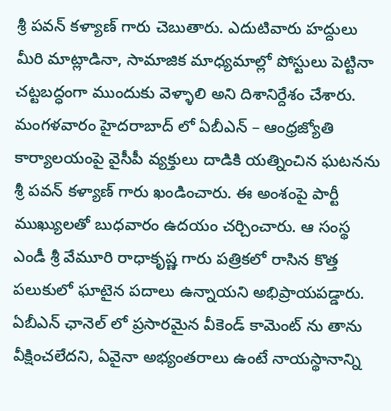శ్రీ పవన్ కళ్యాణ్ గారు చెబుతారు. ఎదుటివారు హద్దులు మీరి మాట్లాడినా, సామాజిక మాధ్యమాల్లో పోస్టులు పెట్టినా చట్టబద్ధంగా ముందుకు వెళ్ళాలి అని దిశానిర్దేశం చేశారు.
మంగళవారం హైదరాబాద్ లో ఏబీఎన్ – ఆంధ్రజ్యోతి కార్యాలయంపై వైసీపీ వ్యక్తులు దాడికి యత్నించిన ఘటనను శ్రీ పవన్ కళ్యాణ్ గారు ఖండించారు. ఈ అంశంపై పార్టీ ముఖ్యులతో బుధవారం ఉదయం చర్చించారు. ఆ సంస్థ ఎండీ శ్రీ వేమూరి రాధాకృష్ణ గారు పత్రికలో రాసిన కొత్త పలుకులో ఘాటైన పదాలు ఉన్నాయని అభిప్రాయపడ్డారు. ఏబీఎన్ ఛానెల్ లో ప్రసారమైన వీకెండ్ కామెంట్ ను తాను వీక్షించలేదని, ఏవైనా అభ్యంతరాలు ఉంటే నాయస్థానాన్ని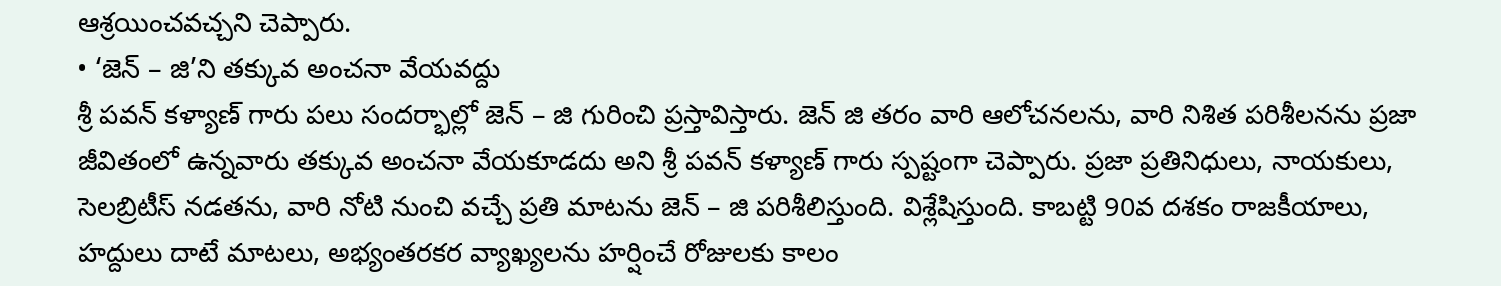ఆశ్రయించవచ్చని చెప్పారు.
• ‘జెన్ – జి’ని తక్కువ అంచనా వేయవద్దు
శ్రీ పవన్ కళ్యాణ్ గారు పలు సందర్భాల్లో జెన్ – జి గురించి ప్రస్తావిస్తారు. జెన్ జి తరం వారి ఆలోచనలను, వారి నిశిత పరిశీలనను ప్రజా జీవితంలో ఉన్నవారు తక్కువ అంచనా వేయకూడదు అని శ్రీ పవన్ కళ్యాణ్ గారు స్పష్టంగా చెప్పారు. ప్రజా ప్రతినిధులు, నాయకులు, సెలబ్రిటీస్ నడతను, వారి నోటి నుంచి వచ్చే ప్రతి మాటను జెన్ – జి పరిశీలిస్తుంది. విశ్లేషిస్తుంది. కాబట్టి 90వ దశకం రాజకీయాలు, హద్దులు దాటే మాటలు, అభ్యంతరకర వ్యాఖ్యలను హర్షించే రోజులకు కాలం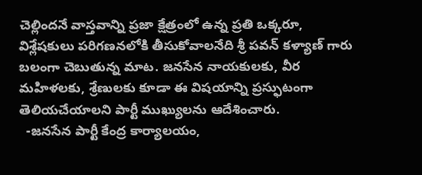చెల్లిందనే వాస్తవాన్ని ప్రజా క్షేత్రంలో ఉన్న ప్రతి ఒక్కరూ, విశ్లేషకులు పరిగణనలోకి తీసుకోవాలనేది శ్రీ పవన్ కళ్యాణ్ గారు బలంగా చెబుతున్న మాట. జనసేన నాయకులకు, వీర మహిళలకు, శ్రేణులకు కూడా ఈ విషయాన్ని ప్రస్ఫుటంగా తెలియచేయాలని పార్టీ ముఖ్యులను ఆదేశించారు.
  -జనసేన పార్టీ కేంద్ర కార్యాలయం,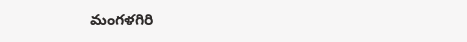మంగళగిరి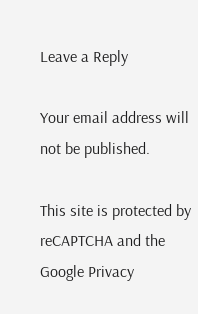Leave a Reply

Your email address will not be published.

This site is protected by reCAPTCHA and the Google Privacy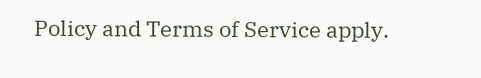Policy and Terms of Service apply.